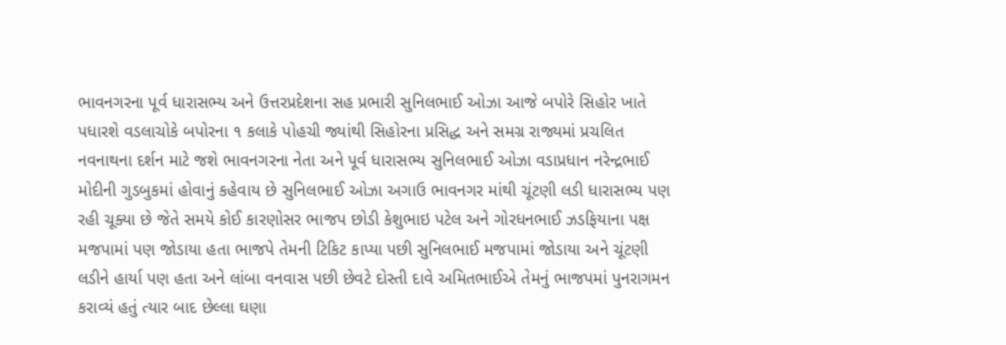ભાવનગરના પૂર્વ ધારાસભ્ય અને ઉત્તરપ્રદેશના સહ પ્રભારી સુનિલભાઈ ઓઝા આજે બપોરે સિહોર ખાતે પધારશે વડલાચોકે બપોરના ૧ કલાકે પોહચી જ્યાંથી સિહોરના પ્રસિદ્ધ અને સમગ્ર રાજ્યમાં પ્રચલિત નવનાથના દર્શન માટે જશે ભાવનગરના નેતા અને પૂર્વ ધારાસભ્ય સુનિલભાઈ ઓઝા વડાપ્રધાન નરેન્દ્રભાઈ મોદીની ગુડબુકમાં હોવાનું કહેવાય છે સુનિલભાઈ ઓઝા અગાઉ ભાવનગર માંથી ચૂંટણી લડી ધારાસભ્ય પણ રહી ચૂક્યા છે જેતે સમયે કોઈ કારણોસર ભાજપ છોડી કેશુભાઇ પટેલ અને ગોરધનભાઈ ઝડફિયાના પક્ષ મજપામાં પણ જોડાયા હતા ભાજપે તેમની ટિકિટ કાપ્યા પછી સુનિલભાઈ મજપામાં જોડાયા અને ચૂંટણી લડીને હાર્યા પણ હતા અને લાંબા વનવાસ પછી છેવટે દોસ્તી દાવે અમિતભાઈએ તેમનું ભાજપમાં પુનરાગમન કરાવ્યં હતું ત્યાર બાદ છેલ્લા ઘણા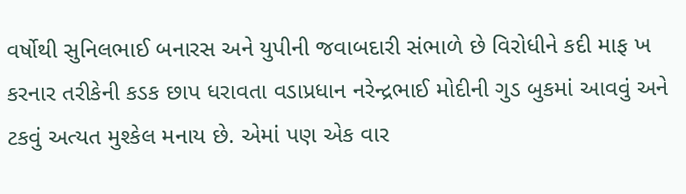વર્ષોથી સુનિલભાઈ બનારસ અને યુપીની જવાબદારી સંભાળે છે વિરોધીને કદી માફ ખ કરનાર તરીકેની કડક છાપ ધરાવતા વડાપ્રધાન નરેન્દ્રભાઈ મોદીની ગુડ બુકમાં આવવું અને ટકવું અત્યત મુશ્કેલ મનાય છે. એમાં પણ એક વાર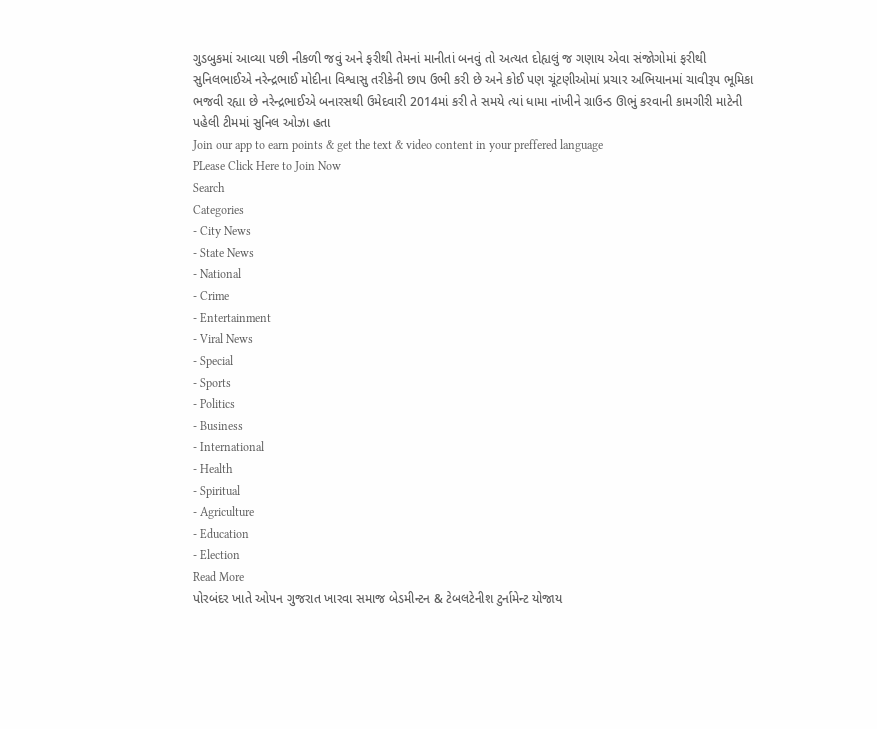ગુડબુકમાં આવ્યા પછી નીકળી જવું અને ફરીથી તેમનાં માનીતાં બનવું તો અત્યત દોહ્યલું જ ગણાય એવા સંજોગોમાં ફરીથી સુનિલભાઈએ નરેન્દ્રભાઈ મોદીના વિશ્વાસુ તરીકેની છાપ ઉભી કરી છે અને કોઈ પણ ચૂંટણીઓમાં પ્રચાર અભિયાનમાં ચાવીરૂપ ભૂમિકા ભજવી રહ્યા છે નરેન્દ્રભાઈએ બનારસથી ઉમેદવારી 2014માં કરી તે સમયે ત્યાં ધામા નાંખીને ગ્રાઉન્ડ ઊભું કરવાની કામગીરી માટેની પહેલી ટીમમાં સુનિલ ઓઝા હતા
Join our app to earn points & get the text & video content in your preffered language
PLease Click Here to Join Now
Search
Categories
- City News
- State News
- National
- Crime
- Entertainment
- Viral News
- Special
- Sports
- Politics
- Business
- International
- Health
- Spiritual
- Agriculture
- Education
- Election
Read More
પોરબંદર ખાતે ઓપન ગુજરાત ખારવા સમાજ બેડમીન્ટન & ટેબલટેનીશ ટુર્નામેન્ટ યોજાય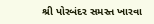શ્રી પોરબંદર સમસ્ત ખારવા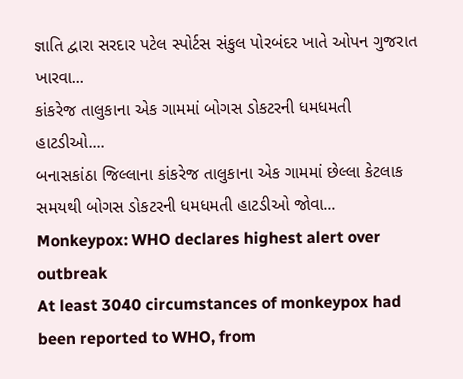જ્ઞાતિ દ્વારા સરદાર પટેલ સ્પોર્ટસ સંકુલ પોરબંદર ખાતે ઓપન ગુજરાત ખારવા...
કાંકરેજ તાલુકાના એક ગામમાં બોગસ ડોકટરની ધમધમતી હાટડીઓ....
બનાસકાંઠા જિલ્લાના કાંકરેજ તાલુકાના એક ગામમાં છેલ્લા કેટલાક સમયથી બોગસ ડોકટરની ધમધમતી હાટડીઓ જોવા...
Monkeypox: WHO declares highest alert over outbreak
At least 3040 circumstances of monkeypox had been reported to WHO, from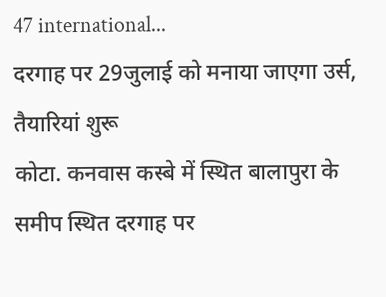47 international...
दरगाह पर 29जुलाई को मनाया जाएगा उर्स, तैयारियां शुरू
कोटा. कनवास कस्बे में स्थित बालापुरा के समीप स्थित दरगाह पर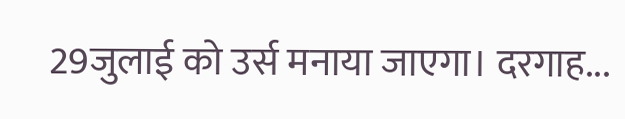29जुलाई को उर्स मनाया जाएगा। दरगाह...